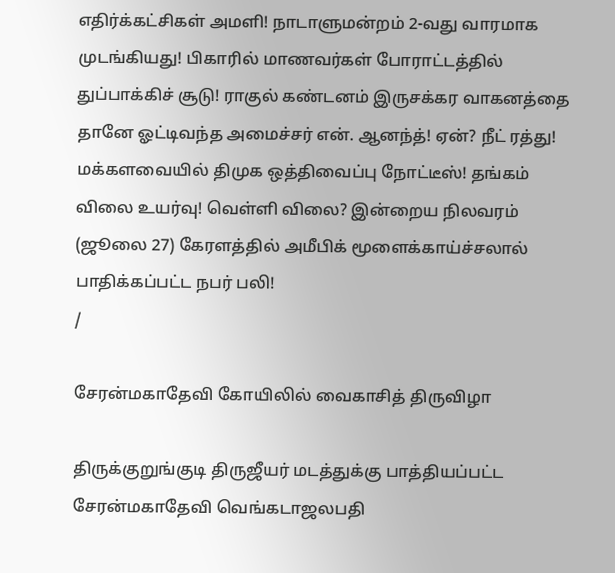எதிர்க்கட்சிகள் அமளி! நாடாளுமன்றம் 2-வது வாரமாக முடங்கியது! பிகாரில் மாணவர்கள் போராட்டத்தில் துப்பாக்கிச் சூடு! ராகுல் கண்டனம் இருசக்கர வாகனத்தை தானே ஓட்டிவந்த அமைச்சர் என். ஆனந்த்! ஏன்? நீட் ரத்து! மக்களவையில் திமுக ஒத்திவைப்பு நோட்டீஸ்! தங்கம் விலை உயர்வு! வெள்ளி விலை? இன்றைய நிலவரம் (ஜூலை 27) கேரளத்தில் அமீபிக் மூளைக்காய்ச்சலால் பாதிக்கப்பட்ட நபர் பலி!
/

சேரன்மகாதேவி கோயிலில் வைகாசித் திருவிழா

திருக்குறுங்குடி திருஜீயர் மடத்துக்கு பாத்தியப்பட்ட சேரன்மகாதேவி வெங்கடாஜலபதி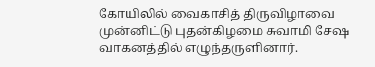கோயிலில் வைகாசித் திருவிழாவை முன்னிட்டு புதன்கிழமை சுவாமி சேஷ வாகனத்தில் எழுந்தருளினார்.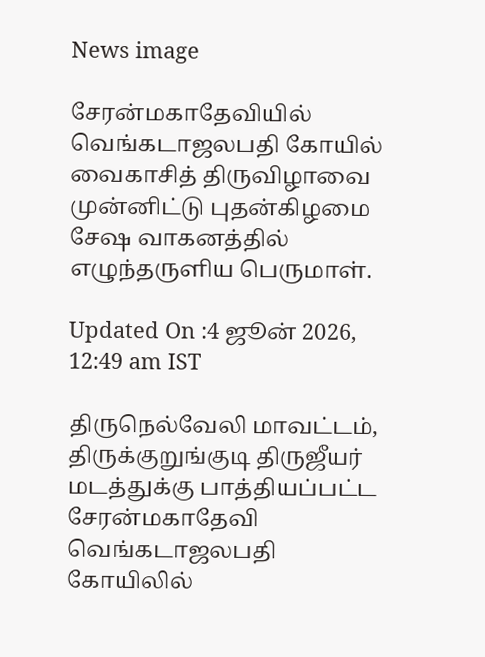News image

சேரன்மகாதேவியில் வெங்கடாஜலபதி கோயில் வைகாசித் திருவிழாவை முன்னிட்டு புதன்கிழமை சேஷ வாகனத்தில் எழுந்தருளிய பெருமாள்.

Updated On :4 ஜூன் 2026, 12:49 am IST

திருநெல்வேலி மாவட்டம், திருக்குறுங்குடி திருஜீயர் மடத்துக்கு பாத்தியப்பட்ட சேரன்மகாதேவி வெங்கடாஜலபதி கோயிலில்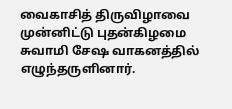வைகாசித் திருவிழாவை முன்னிட்டு புதன்கிழமை சுவாமி சேஷ வாகனத்தில் எழுந்தருளினார்.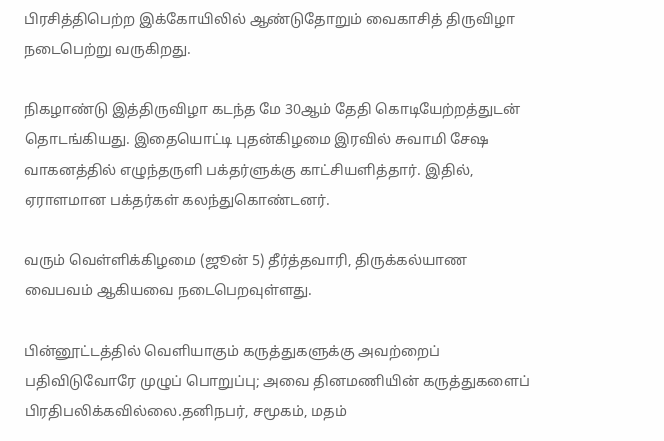பிரசித்திபெற்ற இக்கோயிலில் ஆண்டுதோறும் வைகாசித் திருவிழா நடைபெற்று வருகிறது.

நிகழாண்டு இத்திருவிழா கடந்த மே 30ஆம் தேதி கொடியேற்றத்துடன் தொடங்கியது. இதையொட்டி புதன்கிழமை இரவில் சுவாமி சேஷ வாகனத்தில் எழுந்தருளி பக்தர்ளுக்கு காட்சியளித்தார். இதில், ஏராளமான பக்தர்கள் கலந்துகொண்டனர்.

வரும் வெள்ளிக்கிழமை (ஜூன் 5) தீர்த்தவாரி, திருக்கல்யாண வைபவம் ஆகியவை நடைபெறவுள்ளது.

பின்னூட்டத்தில் வெளியாகும் கருத்துகளுக்கு அவற்றைப் பதிவிடுவோரே முழுப் பொறுப்பு; அவை தினமணியின் கருத்துகளைப் பிரதிபலிக்கவில்லை.தனிநபர், சமூகம், மதம்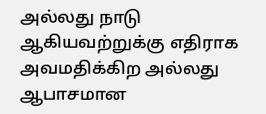அல்லது நாடு ஆகியவற்றுக்கு எதிராக அவமதிக்கிற அல்லது ஆபாசமான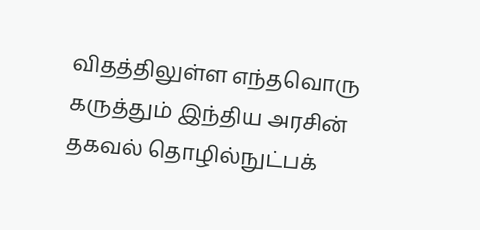விதத்திலுள்ள எந்தவொரு கருத்தும் இந்திய அரசின் தகவல் தொழில்நுட்பக்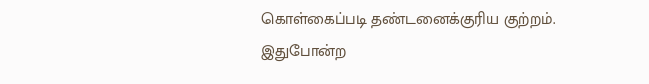கொள்கைப்படி தண்டனைக்குரிய குற்றம். இதுபோன்ற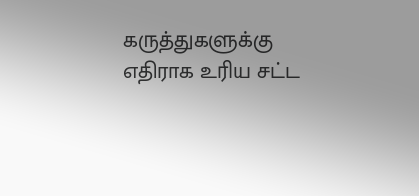கருத்துகளுக்கு எதிராக உரிய சட்ட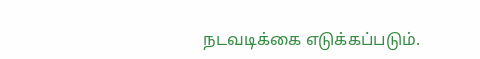நடவடிக்கை எடுக்கப்படும்.